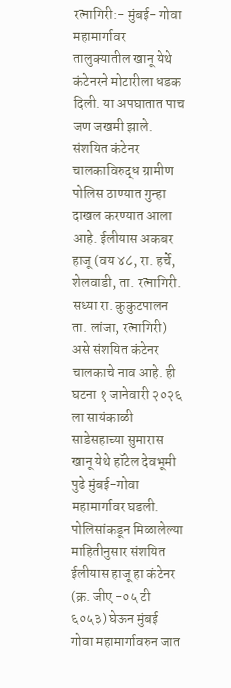रत्नागिरी:- मुंबई- गोवा महामार्गावर तालुक्यातील खानू येथे कंटेनरने मोटारीला धडक दिली. या अपघातात पाच जण जखमी झाले. संशयित कंटेनर चालकाविरुद्ध ग्रामीण पोलिस ठाण्यात गुन्हा दाखल करण्यात आला आहे. ईलीयास अकबर हाजू (वय ४८, रा. हर्चे, शेलवाडी, ता. रत्नागिरी. सध्या रा. कुकुटपालन ता. लांजा, रत्नागिरी) असे संशयित कंटेनर चालकाचे नाव आहे. ही घटना १ जानेवारी २०२६ ला सायंकाळी साडेसहाच्या सुमारास खानू येथे हॉटेल देवभूमी पुढे मुंबई-गोवा महामार्गावर घडली.
पोलिसांकडून मिळालेल्या माहितीनुसार संशयित ईलीयास हाजू हा कंटेनर (क्र. जीए -०५ टी ६०५३) घेऊन मुंबई गोवा महामार्गावरुन जात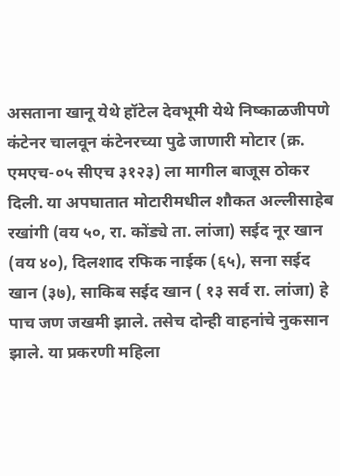असताना खानू येथे हॉटेल देवभूमी येथे निष्काळजीपणे कंटेनर चालवून कंटेनरच्या पुढे जाणारी मोटार (क्र. एमएच-०५ सीएच ३१२३) ला मागील बाजूस ठोकर दिली. या अपघातात मोटारीमधील शौकत अल्लीसाहेब रखांगी (वय ५०, रा. कोंड्ये ता. लांजा) सईद नूर खान (वय ४०), दिलशाद रफिक नाईक (६५), सना सईद खान (३७), साकिब सईद खान ( १३ सर्व रा. लांजा) हे पाच जण जखमी झाले. तसेच दोन्ही वाहनांचे नुकसान झाले. या प्रकरणी महिला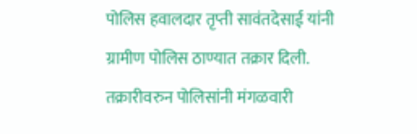पोलिस हवालदार तृप्ती सावंतदेसाई यांनी ग्रामीण पोलिस ठाण्यात तक्रार दिली. तक्रारीवरुन पोलिसांनी मंगळवारी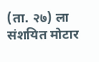(ता. २७) ला संशयित मोटार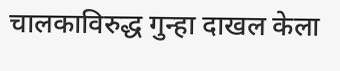चालकाविरुद्ध गुन्हा दाखल केला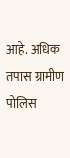आहे. अधिक तपास ग्रामीण पोलिस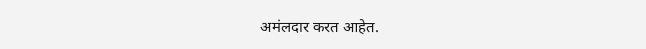अमंलदार करत आहेत.